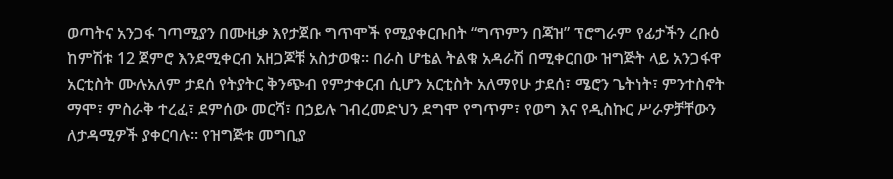ወጣትና አንጋፋ ገጣሚያን በሙዚቃ እየታጀቡ ግጥሞች የሚያቀርቡበት “ግጥምን በጃዝ” ፕሮግራም የፊታችን ረቡዕ ከምሽቱ 12 ጀምሮ እንደሚቀርብ አዘጋጆቹ አስታወቁ፡፡ በራስ ሆቴል ትልቁ አዳራሽ በሚቀርበው ዝግጅት ላይ አንጋፋዋ አርቲስት ሙሉአለም ታደሰ የትያትር ቅንጭብ የምታቀርብ ሲሆን አርቲስት አለማየሁ ታደሰ፣ ሜሮን ጌትነት፣ ምንተስኖት ማሞ፣ ምስራቅ ተረፈ፣ ደምሰው መርሻ፣ በኃይሉ ገብረመድህን ደግሞ የግጥም፣ የወግ እና የዲስኩር ሥራዎቻቸውን ለታዳሚዎች ያቀርባሉ፡፡ የዝግጅቱ መግቢያ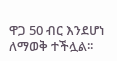ዋጋ 50 ብር እንደሆነ ለማወቅ ተችሏል፡፡